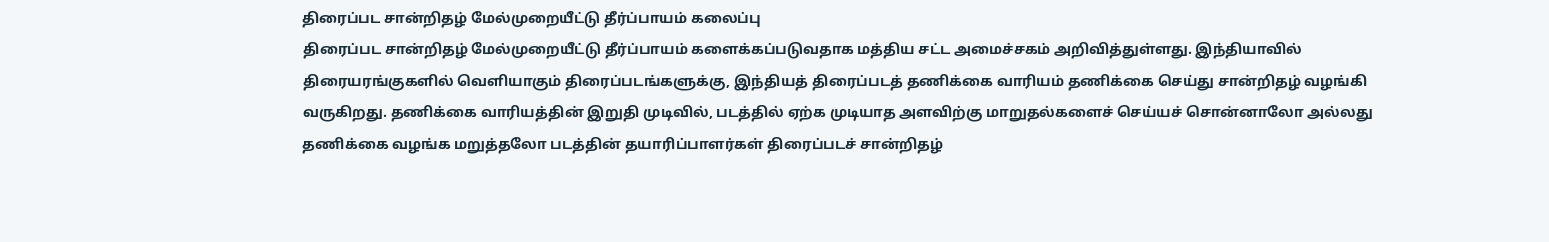திரைப்பட சான்றிதழ் மேல்முறையீட்டு தீர்ப்பாயம் கலைப்பு
திரைப்பட சான்றிதழ் மேல்முறையீட்டு தீர்ப்பாயம் களைக்கப்படுவதாக மத்திய சட்ட அமைச்சகம் அறிவித்துள்ளது. இந்தியாவில் திரையரங்குகளில் வெளியாகும் திரைப்படங்களுக்கு, இந்தியத் திரைப்படத் தணிக்கை வாரியம் தணிக்கை செய்து சான்றிதழ் வழங்கி வருகிறது. தணிக்கை வாரியத்தின் இறுதி முடிவில், படத்தில் ஏற்க முடியாத அளவிற்கு மாறுதல்களைச் செய்யச் சொன்னாலோ அல்லது தணிக்கை வழங்க மறுத்தலோ படத்தின் தயாரிப்பாளர்கள் திரைப்படச் சான்றிதழ்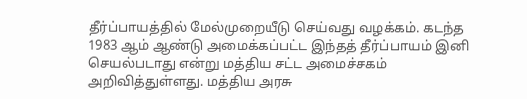தீர்ப்பாயத்தில் மேல்முறையீடு செய்வது வழக்கம். கடந்த 1983 ஆம் ஆண்டு அமைக்கப்பட்ட இந்தத் தீர்ப்பாயம் இனி செயல்படாது என்று மத்திய சட்ட அமைச்சகம் அறிவித்துள்ளது. மத்திய அரசு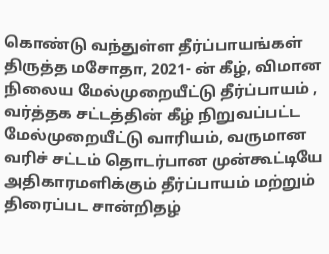கொண்டு வந்துள்ள தீர்ப்பாயங்கள் திருத்த மசோதா, 2021- ன் கீழ், விமான நிலைய மேல்முறையீட்டு தீர்ப்பாயம் , வர்த்தக சட்டத்தின் கீழ் நிறுவப்பட்ட மேல்முறையீட்டு வாரியம், வருமான வரிச் சட்டம் தொடர்பான முன்கூட்டியே அதிகாரமளிக்கும் தீர்ப்பாயம் மற்றும் திரைப்பட சான்றிதழ்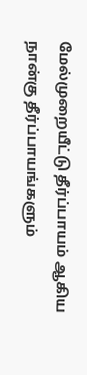மேல்முறையீட்டு தீர்ப்பாயம் ஆகிய நான்கு தீர்ப்பாயங்களும்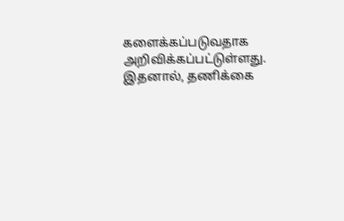களைக்கப்படுவதாக அறிவிக்கப்பட்டுள்ளது. இதனால், தணிக்கை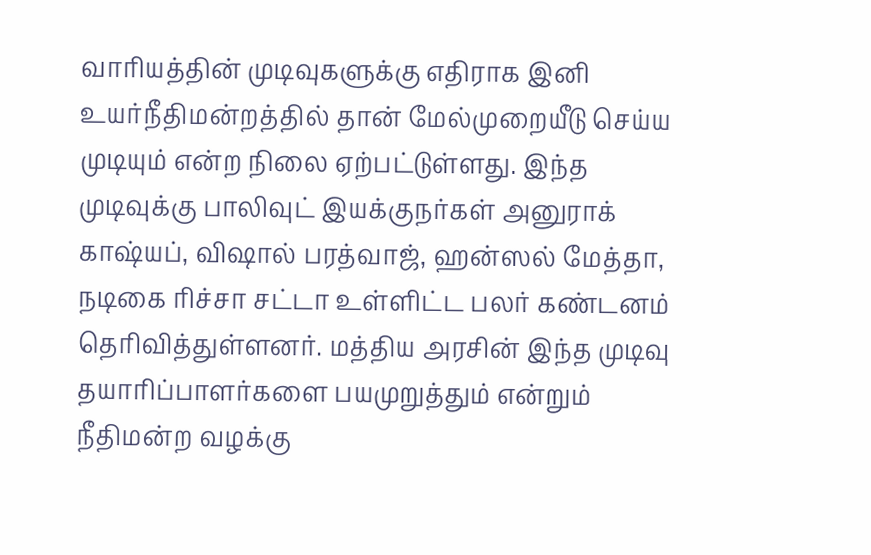வாரியத்தின் முடிவுகளுக்கு எதிராக இனி உயர்நீதிமன்றத்தில் தான் மேல்முறையீடு செய்ய முடியும் என்ற நிலை ஏற்பட்டுள்ளது. இந்த முடிவுக்கு பாலிவுட் இயக்குநர்கள் அனுராக் காஷ்யப், விஷால் பரத்வாஜ், ஹன்ஸல் மேத்தா, நடிகை ரிச்சா சட்டா உள்ளிட்ட பலர் கண்டனம் தெரிவித்துள்ளனர். மத்திய அரசின் இந்த முடிவு தயாரிப்பாளர்களை பயமுறுத்தும் என்றும் நீதிமன்ற வழக்கு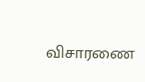விசாரணை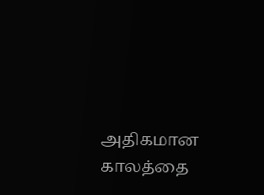அதிகமான காலத்தை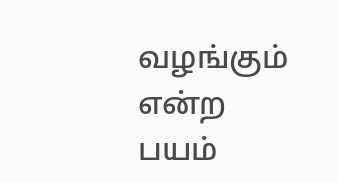வழங்கும் என்ற பயம்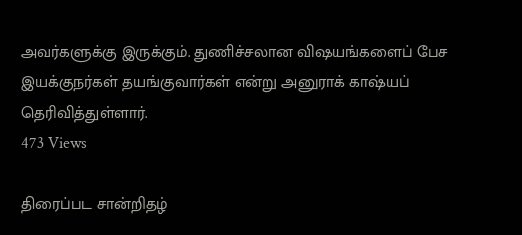அவர்களுக்கு இருக்கும். துணிச்சலான விஷயங்களைப் பேச இயக்குநர்கள் தயங்குவார்கள் என்று அனுராக் காஷ்யப் தெரிவித்துள்ளார்.
473 Views

திரைப்பட சான்றிதழ்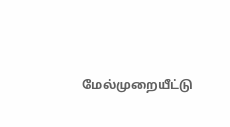மேல்முறையீட்டு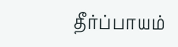தீர்ப்பாயம்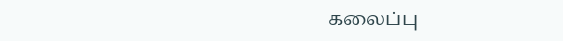கலைப்பு